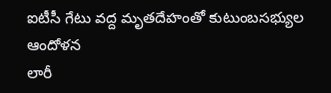ఐటీసీ గేటు వద్ద మృతదేహంతో కుటుంబసభ్యుల ఆందోళన
లారీ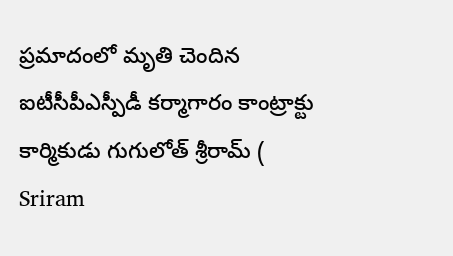ప్రమాదంలో మృతి చెందిన ఐటీసీపీఎస్పీడీ కర్మాగారం కాంట్రాక్టు కార్మికుడు గుగులోత్ శ్రీరామ్ ( Sriram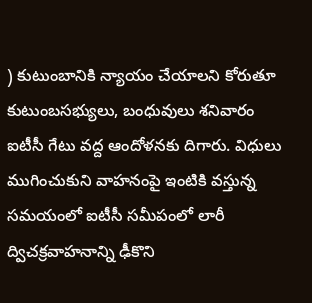) కుటుంబానికి న్యాయం చేయాలని కోరుతూ కుటుంబసభ్యులు, బంధువులు శనివారం ఐటీసీ గేటు వద్ద ఆందోళనకు దిగారు. విధులు ముగించుకుని వాహనంపై ఇంటికి వస్తున్న సమయంలో ఐటీసీ సమీపంలో లారీ ద్విచక్రవాహనాన్ని ఢీకొని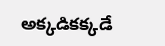అక్కడికక్కడే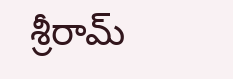శ్రీరామ్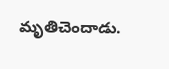మృతిచెందాడు.